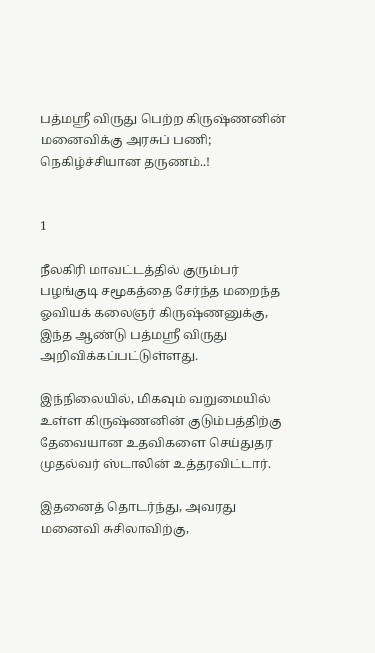பத்மஸ்ரீ விருது பெற்ற கிருஷ்ணனின் மனைவிக்கு அரசுப் பணி; நெகிழ்ச்சியான தருணம்..!


1

நீலகிரி மாவட்டத்தில் குரும்பர் பழங்குடி சமூகத்தை சேர்ந்த மறைந்த ஓவியக் கலைஞர் கிருஷ்ணனுக்கு, இந்த ஆண்டு பத்மஸ்ரீ விருது அறிவிக்கப்பட்டுள்ளது.

இந்நிலையில், மிகவும் வறுமையில் உள்ள கிருஷ்ணனின் குடும்பத்திற்கு தேவையான உதவிகளை செய்துதர முதல்வர் ஸ்டாலின் உத்தரவிட்டார்.

இதனைத் தொடர்ந்து, அவரது மனைவி சுசிலாவிற்கு,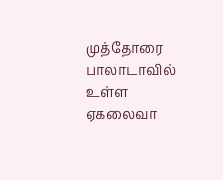முத்தோரை பாலாடாவில் உள்ள ஏகலைவா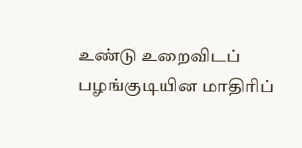உண்டு உறைவிடப் பழங்குடியின மாதிரிப்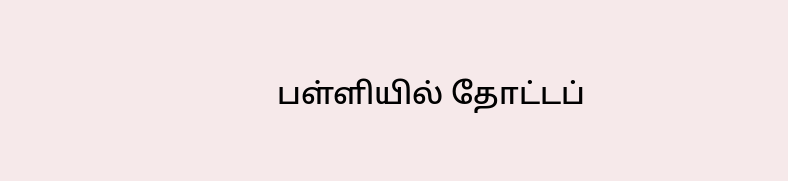பள்ளியில் தோட்டப்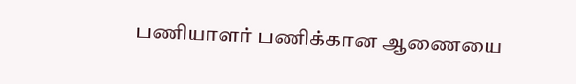பணியாளர் பணிக்கான ஆணையை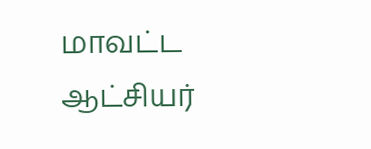மாவட்ட ஆட்சியர்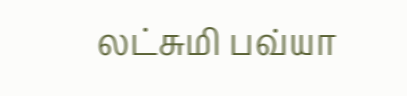லட்சுமி பவ்யா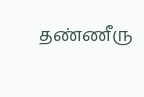தண்ணீரு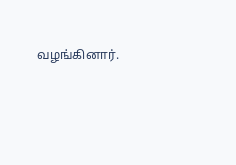வழங்கினார்.